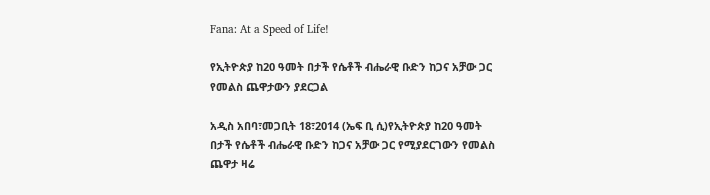Fana: At a Speed of Life!

የኢትዮጵያ ከ20 ዓመት በታች የሴቶች ብሔራዊ ቡድን ከጋና አቻው ጋር የመልስ ጨዋታውን ያደርጋል

አዲስ አበባ፣መጋቢት 18፣2014 (ኤፍ ቢ ሲ)የኢትዮጵያ ከ20 ዓመት በታች የሴቶች ብሔራዊ ቡድን ከጋና አቻው ጋር የሚያደርገውን የመልስ ጨዋታ ዛሬ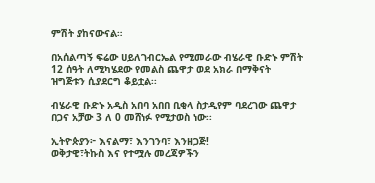ምሽት ያከናውናል።

በአሰልጣኝ ፍሬው ሀይለገብርኤል የሚመራው ብሄራዊ ቡድኑ ምሽት 12 ሰዓት ለሚካሄደው የመልስ ጨዋታ ወደ አክራ በማቅናት ዝግጅቱን ሲያደርግ ቆይቷል፡፡

ብሄራዊ ቡድኑ አዲስ አበባ አበበ ቢቂላ ስታዲየም ባደረገው ጨዋታ በጋና አቻው 3 ለ 0 መሸነፉ የሚታወስ ነው፡፡

ኢትዮጵያን፦ እናልማ፣ እንገንባ፣ እንዘጋጅ!
ወቅታዊ፣ትኩስ እና የተሟሉ መረጃዎችን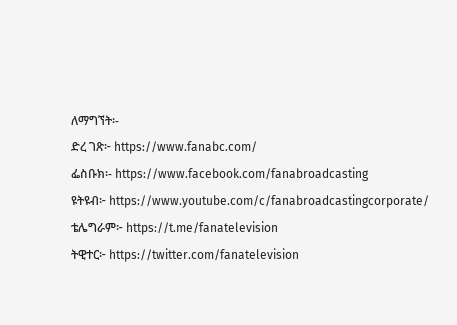ለማግኘት፡-
ድረ ገጽ፦ https://www.fanabc.com/
ፌስቡክ፡- https://www.facebook.com/fanabroadcasting
ዩትዩብ፦ https://www.youtube.com/c/fanabroadcastingcorporate/
ቴሌግራም፦ https://t.me/fanatelevision
ትዊተር፦ https://twitter.com/fanatelevision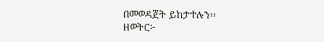በመወዳጀት ይከታተሉን፡፡
ዘወትር፦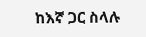ከእኛ ጋር ስላሉ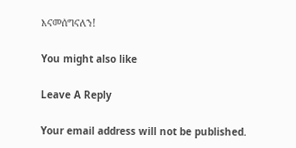እናመሰግናለን!

You might also like

Leave A Reply

Your email address will not be published.